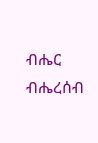ብሔር ብሔረሰብ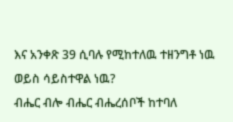እና አንቀጽ 39 ሲባሉ የሚከተለዉ ተዘንግቶ ነዉ ወይስ ሳይስተዋል ነዉ?
ብሔር ብሎ ብሔር ብሔረሰቦች ከተባለ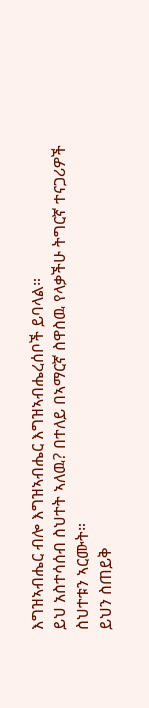እግዝኣብሔር ብሎ እግዝኣብሔር እግዝኣብሔረሰቦች ይባላል።
ይህ አስተሳሰብ ስህተት ኣለዉ? በተለይ በኣማርኛ ስዋስዉ የላቃችሁ ትግርኛ ተናጋሪዎች ስህተቱን ኣርሙት።
ይህን ስጠይቅ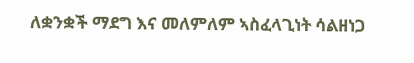ለቋንቋች ማደግ እና መለምለም ኣስፈላጊነት ሳልዘነጋ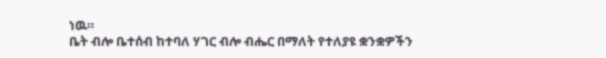ነዉ።
ቤት ብሎ ቤተሰብ ከተባለ ሃገር ብሎ ብሔር በማለት የተለያዩ ቋንቋዎችን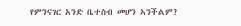የምንናገር አንድ ቤተስብ መሆን ኣንችልም?